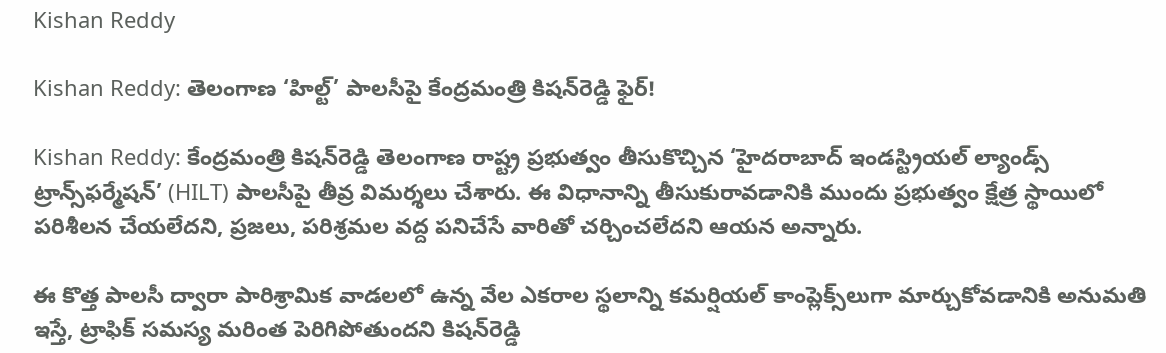Kishan Reddy

Kishan Reddy: తెలంగాణ ‘హిల్ట్’ పాలసీపై కేంద్రమంత్రి కిషన్‌రెడ్డి ఫైర్!

Kishan Reddy: కేంద్రమంత్రి కిషన్‌రెడ్డి తెలంగాణ రాష్ట్ర ప్రభుత్వం తీసుకొచ్చిన ‘హైదరాబాద్ ఇండస్ట్రియల్ ల్యాండ్స్ ట్రాన్స్‌ఫర్మేషన్’ (HILT) పాలసీపై తీవ్ర విమర్శలు చేశారు. ఈ విధానాన్ని తీసుకురావడానికి ముందు ప్రభుత్వం క్షేత్ర స్థాయిలో పరిశీలన చేయలేదని, ప్రజలు, పరిశ్రమల వద్ద పనిచేసే వారితో చర్చించలేదని ఆయన అన్నారు.

ఈ కొత్త పాలసీ ద్వారా పారిశ్రామిక వాడలలో ఉన్న వేల ఎకరాల స్థలాన్ని కమర్షియల్ కాంప్లెక్స్‌లుగా మార్చుకోవడానికి అనుమతి ఇస్తే, ట్రాఫిక్ సమస్య మరింత పెరిగిపోతుందని కిషన్‌రెడ్డి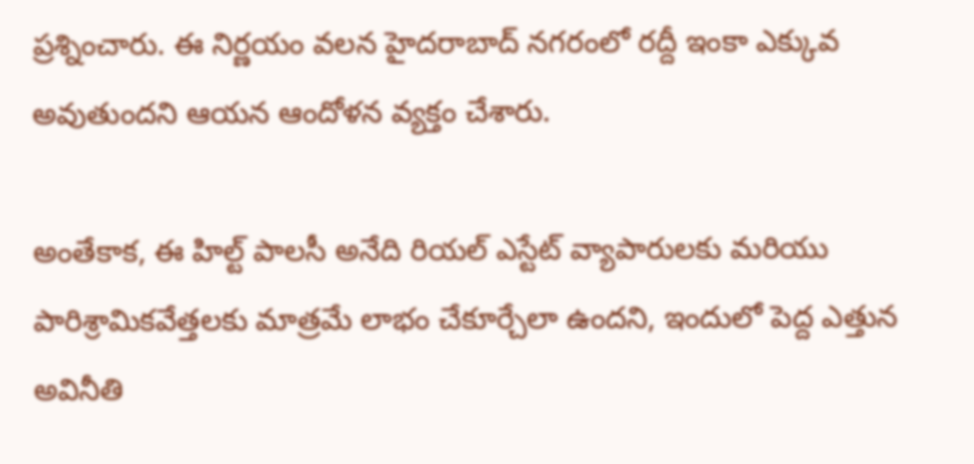ప్రశ్నించారు. ఈ నిర్ణయం వలన హైదరాబాద్ నగరంలో రద్దీ ఇంకా ఎక్కువ అవుతుందని ఆయన ఆందోళన వ్యక్తం చేశారు.

అంతేకాక, ఈ హిల్ట్ పాలసీ అనేది రియల్ ఎస్టేట్ వ్యాపారులకు మరియు పారిశ్రామికవేత్తలకు మాత్రమే లాభం చేకూర్చేలా ఉందని, ఇందులో పెద్ద ఎత్తున అవినీతి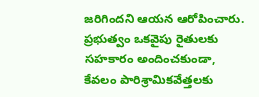జరిగిందని ఆయన ఆరోపించారు. ప్రభుత్వం ఒకవైపు రైతులకు సహకారం అందించకుండా, కేవలం పారిశ్రామికవేత్తలకు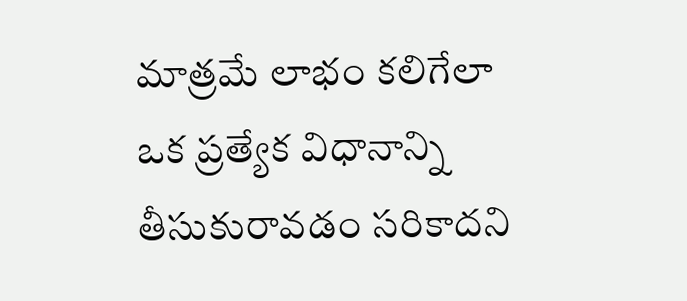మాత్రమే లాభం కలిగేలా ఒక ప్రత్యేక విధానాన్ని తీసుకురావడం సరికాదని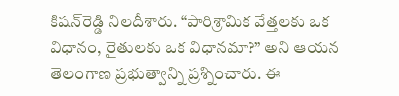కిషన్‌రెడ్డి నిలదీశారు. “పారిశ్రామిక వేత్తలకు ఒక విధానం, రైతులకు ఒక విధానమా?” అని ఆయన తెలంగాణ ప్రభుత్వాన్ని ప్రశ్నించారు. ఈ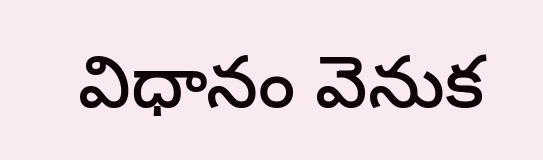విధానం వెనుక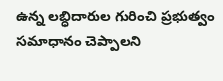ఉన్న లబ్ధిదారుల గురించి ప్రభుత్వం సమాధానం చెప్పాలని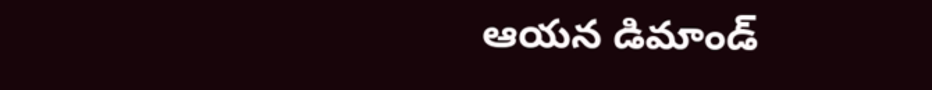ఆయన డిమాండ్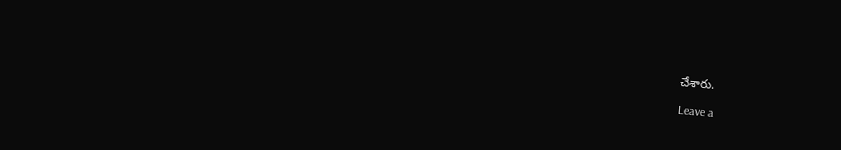చేశారు.

Leave a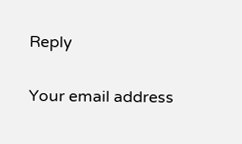Reply

Your email address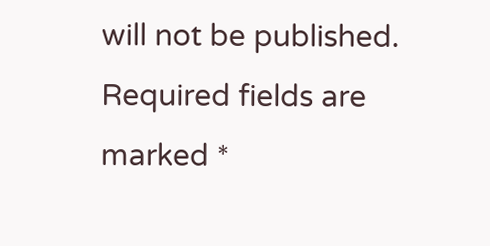will not be published. Required fields are marked *